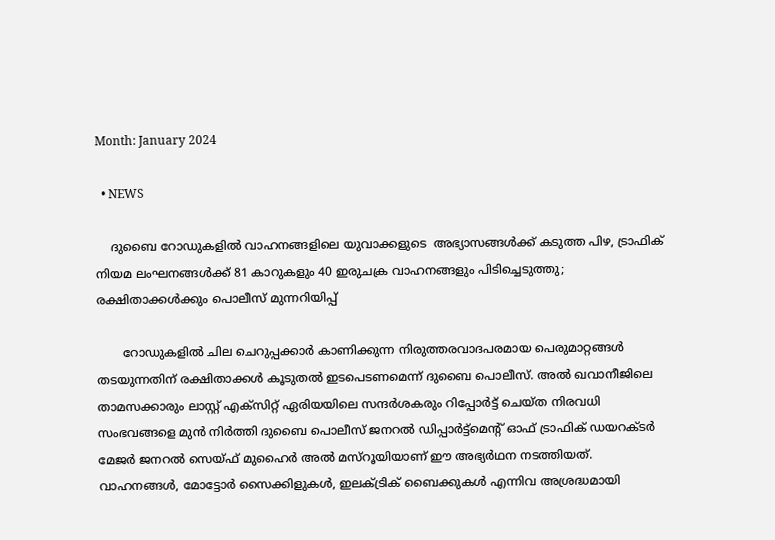Month: January 2024

  • NEWS

    ദുബൈ റോഡുകളിൽ വാഹനങ്ങളിലെ യുവാക്കളുടെ  അഭ്യാസങ്ങൾക്ക് കടുത്ത പിഴ, ട്രാഫിക് നിയമ ലംഘനങ്ങൾക്ക് 81 കാറുകളും 40 ഇരുചക്ര വാഹനങ്ങളും പിടിച്ചെടുത്തു;  രക്ഷിതാക്കൾക്കും പൊലീസ് മുന്നറിയിപ്പ്

       റോഡുകളിൽ ചില ചെറുപ്പക്കാർ കാണിക്കുന്ന നിരുത്തരവാദപരമായ പെരുമാറ്റങ്ങൾ തടയുന്നതിന് രക്ഷിതാക്കൾ കൂടുതൽ ഇടപെടണമെന്ന് ദുബൈ പൊലീസ്. അൽ ഖവാനീജിലെ താമസക്കാരും ലാസ്റ്റ് എക്‌സിറ്റ് ഏരിയയിലെ സന്ദർശകരും റിപ്പോർട്ട് ചെയ്ത നിരവധി സംഭവങ്ങളെ മുൻ നിർത്തി ദുബൈ പൊലീസ് ജനറൽ ഡിപ്പാർട്ട്‌മെന്റ് ഓഫ് ട്രാഫിക് ഡയറക്ടർ മേജർ ജനറൽ സെയ്ഫ് മുഹൈർ അൽ മസ്‌റൂയിയാണ് ഈ അഭ്യർഥന നടത്തിയത്. വാഹനങ്ങൾ, മോട്ടോർ സൈക്കിളുകൾ, ഇലക്ട്രിക് ബൈക്കുകൾ എന്നിവ അശ്രദ്ധമായി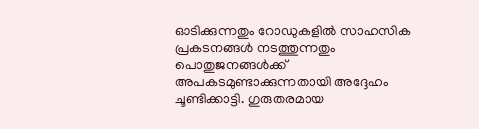ഓടിക്കുന്നതും റോഡുകളിൽ സാഹസിക പ്രകടനങ്ങൾ നടത്തുന്നതും പൊതുജനങ്ങൾക്ക് അപകടമുണ്ടാക്കുന്നതായി അദ്ദേഹം ചൂണ്ടിക്കാട്ടി. ഗുരുതരമായ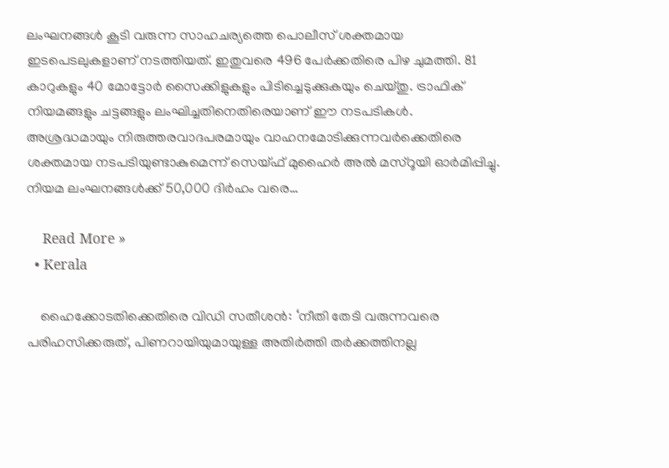ലംഘനങ്ങൾ കൂടി വരുന്ന സാഹചര്യത്തെ പൊലീസ് ശക്തമായ ഇടപെടലുകളാണ് നടത്തിയത്. ഇതുവരെ 496 പേർക്കതിരെ പിഴ ചുമത്തി. 81 കാറുകളും 40 മോട്ടോർ സൈക്കിളുകളും പിടിച്ചെടുക്കുകയും ചെയ്തു. ട്രാഫിക് നിയമങ്ങളും ചട്ടങ്ങളും ലംഘിച്ചതിനെതിരെയാണ് ഈ നടപടികൾ. അശ്രദ്ധമായും നിരുത്തരവാദപരമായും വാഹനമോടിക്കുന്നവർക്കെതിരെ ശക്തമായ നടപടിയുണ്ടാകുമെന്ന് സെയ്ഫ് മുഹൈർ അൽ മസ്‌റൂയി ഓർമിപ്പിച്ചു. നിയമ ലംഘനങ്ങൾക്ക് 50,000 ദിർഹം വരെ…

    Read More »
  • Kerala

    ഹൈക്കോടതിക്കെതിരെ വിഡി സതീശന്‍: ‘നീതി തേടി വരുന്നവരെ പരിഹസിക്കരുത്, പിണറായിയുമായുള്ള അതിര്‍ത്തി തര്‍ക്കത്തിനല്ല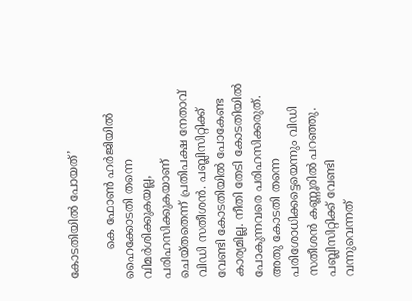കോടതിയില്‍ പോയത്’

        കെ ഫോണ്‍ ഹര്‍ജിയില്‍ ഹൈക്കോടതി തന്നെ വിമര്‍ശിക്കുകയല്ല, പരിഹസിക്കുകയാണ് ചെയ്തതെന്ന് പ്രതിപക്ഷ നേതാവ് വിഡി സതീശന്‍. പബ്ലിസിറ്റിക്ക് വേണ്ടി കോടതിയില്‍ പോകേണ്ട കാര്യമില്ല. നീതി തേടി കോടതിയില്‍ പോകുന്നവരെ പരിഹസിക്കരുത്. അതു കോടതി തന്നെ പരിശോധിക്കട്ടെയെന്നും വിഡി സതീശന്‍ കണ്ണൂരില്‍ പറഞ്ഞു. പബ്ലിസിറ്റിക്ക് വേണ്ടി വന്നുവെന്നത്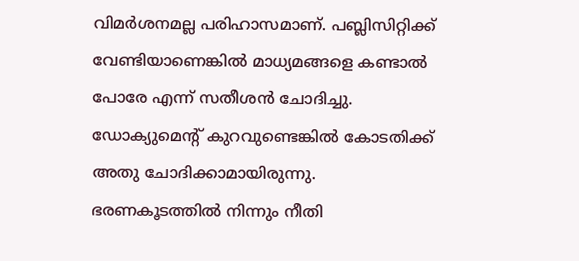വിമര്‍ശനമല്ല പരിഹാസമാണ്. പബ്ലിസിറ്റിക്ക് വേണ്ടിയാണെങ്കില്‍ മാധ്യമങ്ങളെ കണ്ടാല്‍ പോരേ എന്ന് സതീശന്‍ ചോദിച്ചു. ഡോക്യുമെന്റ് കുറവുണ്ടെങ്കില്‍ കോടതിക്ക് അതു ചോദിക്കാമായിരുന്നു. ഭരണകൂടത്തില്‍ നിന്നും നീതി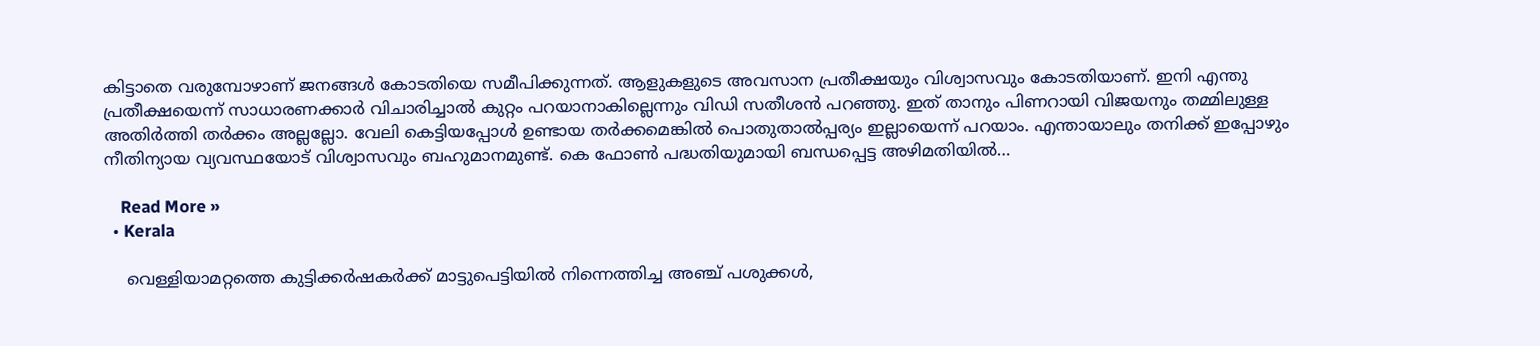കിട്ടാതെ വരുമ്പോഴാണ് ജനങ്ങള്‍ കോടതിയെ സമീപിക്കുന്നത്. ആളുകളുടെ അവസാന പ്രതീക്ഷയും വിശ്വാസവും കോടതിയാണ്. ഇനി എന്തു പ്രതീക്ഷയെന്ന് സാധാരണക്കാര്‍ വിചാരിച്ചാല്‍ കുറ്റം പറയാനാകില്ലെന്നും വിഡി സതീശന്‍ പറഞ്ഞു. ഇത് താനും പിണറായി വിജയനും തമ്മിലുള്ള അതിര്‍ത്തി തര്‍ക്കം അല്ലല്ലോ. വേലി കെട്ടിയപ്പോള്‍ ഉണ്ടായ തര്‍ക്കമെങ്കില്‍ പൊതുതാല്‍പ്പര്യം ഇല്ലായെന്ന് പറയാം. എന്തായാലും തനിക്ക് ഇപ്പോഴും നീതിന്യായ വ്യവസ്ഥയോട് വിശ്വാസവും ബഹുമാനമുണ്ട്. കെ ഫോണ്‍ പദ്ധതിയുമായി ബന്ധപ്പെട്ട അഴിമതിയില്‍…

    Read More »
  • Kerala

    വെള്ളിയാമറ്റത്തെ കുട്ടിക്കര്‍ഷകര്‍ക്ക് മാട്ടുപെട്ടിയില്‍ നിന്നെത്തിച്ച അഞ്ച് പശുക്കൾ,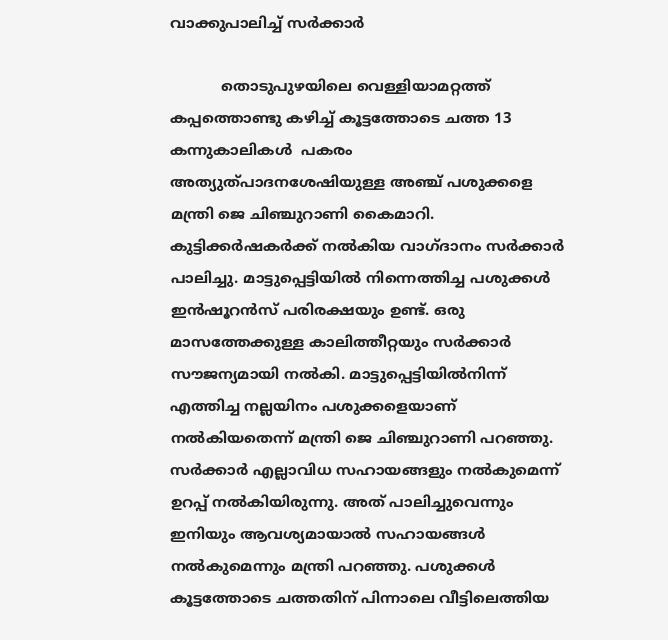വാക്കുപാലിച്ച് സര്‍ക്കാര്‍

           തൊടുപുഴയിലെ വെള്ളിയാമറ്റത്ത് കപ്പത്തൊണ്ടു കഴിച്ച് കൂട്ടത്തോടെ ചത്ത 13 കന്നുകാലികള്‍  പകരം  അത്യുത്പാദനശേഷിയുള്ള അഞ്ച് പശുക്കളെ മന്ത്രി ജെ ചിഞ്ചുറാണി കൈമാറി. കുട്ടിക്കര്‍ഷകര്‍ക്ക് നല്‍കിയ വാഗ്ദാനം സര്‍ക്കാര്‍ പാലിച്ചു. മാട്ടുപ്പെട്ടിയില്‍ നിന്നെത്തിച്ച പശുക്കള്‍ ഇന്‍ഷൂറന്‍സ് പരിരക്ഷയും ഉണ്ട്. ഒരു മാസത്തേക്കുള്ള കാലിത്തീറ്റയും സര്‍ക്കാര്‍ സൗജന്യമായി നല്‍കി. മാട്ടുപ്പെട്ടിയില്‍നിന്ന് എത്തിച്ച നല്ലയിനം പശുക്കളെയാണ് നല്‍കിയതെന്ന് മന്ത്രി ജെ ചിഞ്ചുറാണി പറഞ്ഞു. സര്‍ക്കാര്‍ എല്ലാവിധ സഹായങ്ങളും നല്‍കുമെന്ന് ഉറപ്പ് നല്‍കിയിരുന്നു. അത് പാലിച്ചുവെന്നും ഇനിയും ആവശ്യമായാല്‍ സഹായങ്ങള്‍ നല്‍കുമെന്നും മന്ത്രി പറഞ്ഞു. പശുക്കള്‍ കൂട്ടത്തോടെ ചത്തതിന് പിന്നാലെ വീട്ടിലെത്തിയ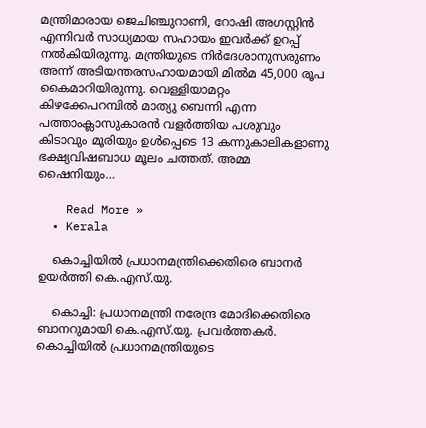മന്ത്രിമാരായ ജെചിഞ്ചുറാണി, റോഷി അഗസ്റ്റിന്‍ എന്നിവര്‍ സാധ്യമായ സഹായം ഇവര്‍ക്ക് ഉറപ്പ് നല്‍കിയിരുന്നു. മന്ത്രിയുടെ നിര്‍ദേശാനുസരുണം അന്ന് അടിയന്തരസഹായമായി മില്‍മ 45,000 രൂപ കൈമാറിയിരുന്നു. വെള്ളിയാമറ്റം കിഴക്കേപറമ്പില്‍ മാത്യു ബെന്നി എന്ന പത്താംക്ലാസുകാരന്‍ വളര്‍ത്തിയ പശുവും കിടാവും മൂരിയും ഉള്‍പ്പെടെ 13 കന്നുകാലികളാണു ഭക്ഷ്യവിഷബാധ മൂലം ചത്തത്. അമ്മ ഷൈനിയും…

    Read More »
  • Kerala

    കൊച്ചിയില്‍ പ്രധാനമന്ത്രിക്കെതിരെ ബാനര്‍ ഉയര്‍ത്തി കെ.എസ്.യു.

    കൊച്ചി: പ്രധാനമന്ത്രി നരേന്ദ്ര മോദിക്കെതിരെ ബാനറുമായി കെ.എസ്.യു. പ്രവര്‍ത്തകര്‍. കൊച്ചിയില്‍ പ്രധാനമന്ത്രിയുടെ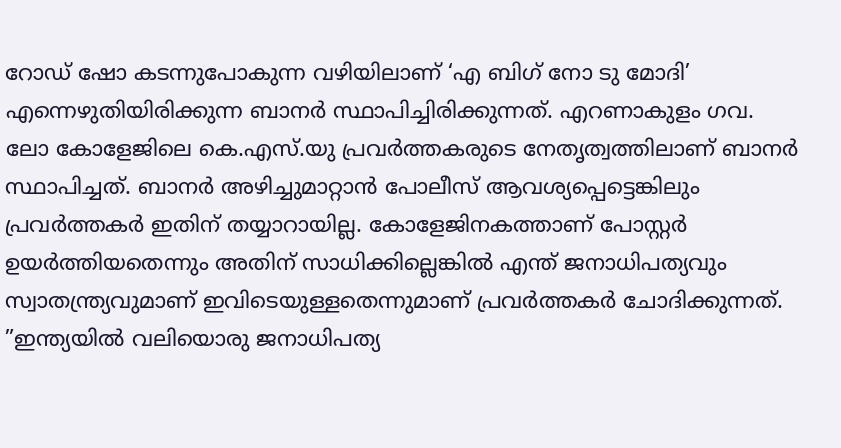റോഡ് ഷോ കടന്നുപോകുന്ന വഴിയിലാണ് ‘എ ബിഗ് നോ ടു മോദി’ എന്നെഴുതിയിരിക്കുന്ന ബാനര്‍ സ്ഥാപിച്ചിരിക്കുന്നത്. എറണാകുളം ഗവ. ലോ കോളേജിലെ കെ.എസ്.യു പ്രവര്‍ത്തകരുടെ നേതൃത്വത്തിലാണ് ബാനര്‍ സ്ഥാപിച്ചത്. ബാനര്‍ അഴിച്ചുമാറ്റാന്‍ പോലീസ് ആവശ്യപ്പെട്ടെങ്കിലും പ്രവര്‍ത്തകര്‍ ഇതിന് തയ്യാറായില്ല. കോളേജിനകത്താണ് പോസ്റ്റര്‍ ഉയര്‍ത്തിയതെന്നും അതിന് സാധിക്കില്ലെങ്കില്‍ എന്ത് ജനാധിപത്യവും സ്വാതന്ത്ര്യവുമാണ് ഇവിടെയുള്ളതെന്നുമാണ് പ്രവര്‍ത്തകര്‍ ചോദിക്കുന്നത്. ”ഇന്ത്യയില്‍ വലിയൊരു ജനാധിപത്യ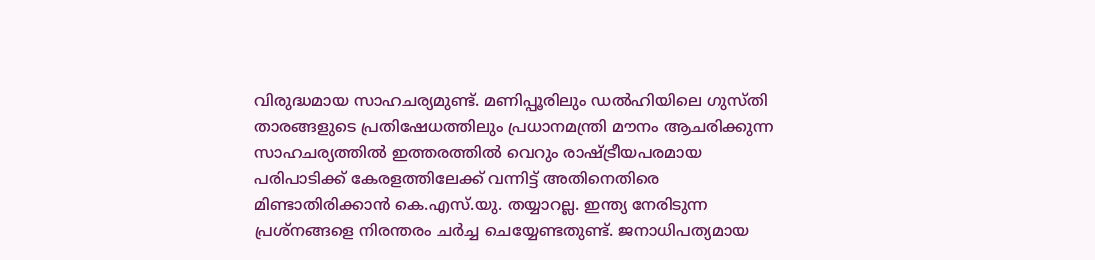വിരുദ്ധമായ സാഹചര്യമുണ്ട്. മണിപ്പൂരിലും ഡല്‍ഹിയിലെ ഗുസ്തി താരങ്ങളുടെ പ്രതിഷേധത്തിലും പ്രധാനമന്ത്രി മൗനം ആചരിക്കുന്ന സാഹചര്യത്തില്‍ ഇത്തരത്തില്‍ വെറും രാഷ്ട്രീയപരമായ പരിപാടിക്ക് കേരളത്തിലേക്ക് വന്നിട്ട് അതിനെതിരെ മിണ്ടാതിരിക്കാന്‍ കെ.എസ്.യു. തയ്യാറല്ല. ഇന്ത്യ നേരിടുന്ന പ്രശ്നങ്ങളെ നിരന്തരം ചര്‍ച്ച ചെയ്യേണ്ടതുണ്ട്. ജനാധിപത്യമായ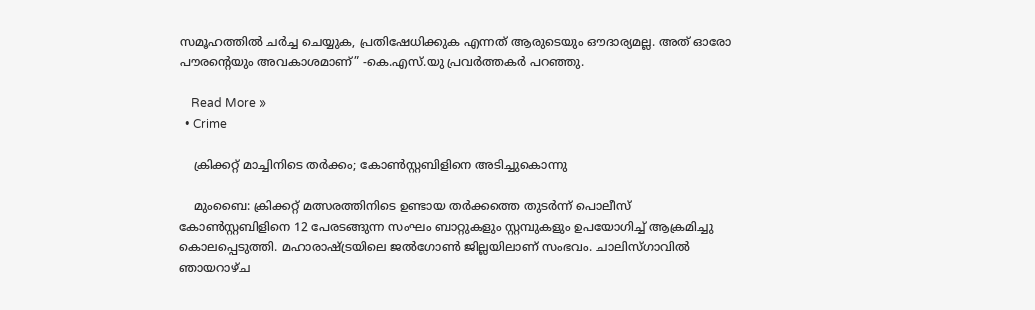സമൂഹത്തില്‍ ചര്‍ച്ച ചെയ്യുക, പ്രതിഷേധിക്കുക എന്നത് ആരുടെയും ഔദാര്യമല്ല. അത് ഓരോ പൗരന്റെയും അവകാശമാണ്” -കെ.എസ്.യു പ്രവര്‍ത്തകര്‍ പറഞ്ഞു.

    Read More »
  • Crime

    ക്രിക്കറ്റ് മാച്ചിനിടെ തര്‍ക്കം; കോണ്‍സ്റ്റബിളിനെ അടിച്ചുകൊന്നു

    മുംബൈ: ക്രിക്കറ്റ് മത്സരത്തിനിടെ ഉണ്ടായ തര്‍ക്കത്തെ തുടര്‍ന്ന് പൊലീസ് കോണ്‍സ്റ്റബിളിനെ 12 പേരടങ്ങുന്ന സംഘം ബാറ്റുകളും സ്റ്റമ്പുകളും ഉപയോഗിച്ച് ആക്രമിച്ചു കൊലപ്പെടുത്തി. മഹാരാഷ്ട്രയിലെ ജല്‍ഗോണ്‍ ജില്ലയിലാണ് സംഭവം. ചാലിസ്ഗാവില്‍ ഞായറാഴ്ച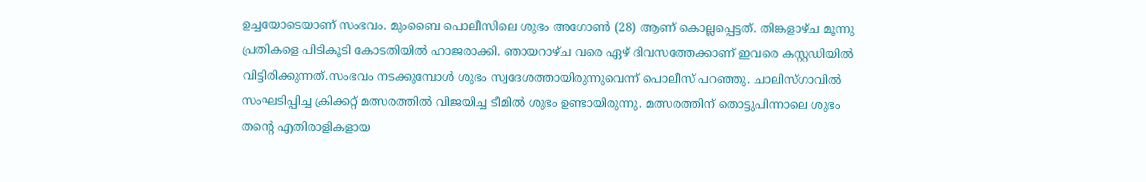ഉച്ചയോടെയാണ് സംഭവം. മുംബൈ പൊലീസിലെ ശുഭം അഗോണ്‍ (28) ആണ് കൊല്ലപ്പെട്ടത്. തിങ്കളാഴ്ച മൂന്നു പ്രതികളെ പിടികൂടി കോടതിയില്‍ ഹാജരാക്കി. ഞായറാഴ്ച വരെ ഏഴ് ദിവസത്തേക്കാണ് ഇവരെ കസ്റ്റഡിയില്‍ വിട്ടിരിക്കുന്നത്.സംഭവം നടക്കുമ്പോള്‍ ശുഭം സ്വദേശത്തായിരുന്നുവെന്ന് പൊലീസ് പറഞ്ഞു. ചാലിസ്ഗാവില്‍ സംഘടിപ്പിച്ച ക്രിക്കറ്റ് മത്സരത്തില്‍ വിജയിച്ച ടീമില്‍ ശുഭം ഉണ്ടായിരുന്നു. മത്സരത്തിന് തൊട്ടുപിന്നാലെ ശുഭം തന്റെ എതിരാളികളായ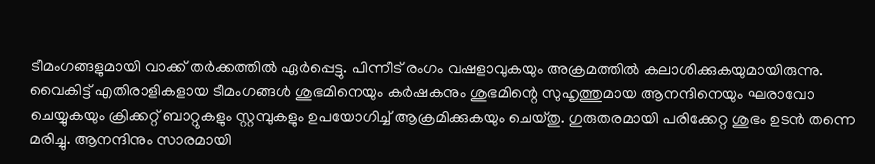ടീമംഗങ്ങളുമായി വാക്ക് തര്‍ക്കത്തില്‍ ഏര്‍പ്പെട്ടു. പിന്നീട് രംഗം വഷളാവുകയും അക്രമത്തില്‍ കലാശിക്കുകയുമായിരുന്നു. വൈകിട്ട് എതിരാളികളായ ടീമംഗങ്ങള്‍ ശുഭമിനെയും കര്‍ഷകനും ശുഭമിന്റെ സുഹൃത്തുമായ ആനന്ദിനെയും ഘരാവോ ചെയ്യുകയും ക്രിക്കറ്റ് ബാറ്റുകളും സ്റ്റമ്പുകളും ഉപയോഗിച്ച് ആക്രമിക്കുകയും ചെയ്തു. ഗുരുതരമായി പരിക്കേറ്റ ശുഭം ഉടന്‍ തന്നെ മരിച്ചു. ആനന്ദിനും സാരമായി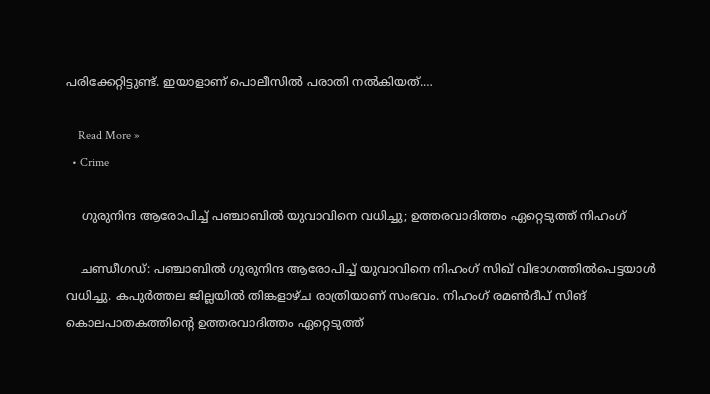പരിക്കേറ്റിട്ടുണ്ട്. ഇയാളാണ് പൊലീസില്‍ പരാതി നല്‍കിയത്.…

    Read More »
  • Crime

    ഗുരുനിന്ദ ആരോപിച്ച് പഞ്ചാബില്‍ യുവാവിനെ വധിച്ചു; ഉത്തരവാദിത്തം ഏറ്റെടുത്ത് നിഹംഗ്

    ചണ്ഡീഗഡ്: പഞ്ചാബില്‍ ഗുരുനിന്ദ ആരോപിച്ച് യുവാവിനെ നിഹംഗ് സിഖ് വിഭാഗത്തില്‍പെട്ടയാള്‍ വധിച്ചു. കപുര്‍ത്തല ജില്ലയില്‍ തിങ്കളാഴ്ച രാത്രിയാണ് സംഭവം. നിഹംഗ് രമണ്‍ദീപ് സിങ് കൊലപാതകത്തിന്റെ ഉത്തരവാദിത്തം ഏറ്റെടുത്ത്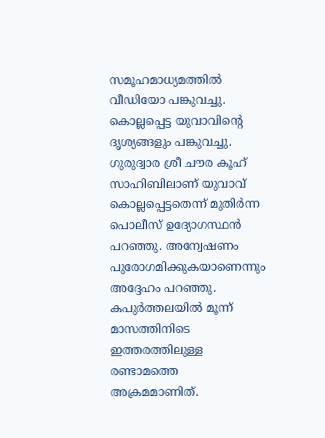സമൂഹമാധ്യമത്തില്‍ വീഡിയോ പങ്കുവച്ചു. കൊല്ലപ്പെട്ട യുവാവിന്റെ ദൃശ്യങ്ങളും പങ്കുവച്ചു. ഗുരുദ്വാര ശ്രീ ചൗര കൂഹ് സാഹിബിലാണ് യുവാവ് കൊല്ലപ്പെട്ടതെന്ന് മുതിര്‍ന്ന പൊലീസ് ഉദ്യോഗസ്ഥന്‍ പറഞ്ഞു. അന്വേഷണം പുരോഗമിക്കുകയാണെന്നും അദ്ദേഹം പറഞ്ഞു. കപുര്‍ത്തലയില്‍ മൂന്ന് മാസത്തിനിടെ ഇത്തരത്തിലുള്ള രണ്ടാമത്തെ അക്രമമാണിത്.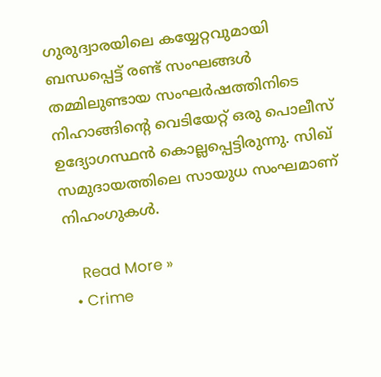ഗുരുദ്വാരയിലെ കയ്യേറ്റവുമായി ബന്ധപ്പെട്ട് രണ്ട് സംഘങ്ങള്‍ തമ്മിലുണ്ടായ സംഘര്‍ഷത്തിനിടെ നിഹാങ്ങിന്റെ വെടിയേറ്റ് ഒരു പൊലീസ് ഉദ്യോഗസ്ഥന്‍ കൊല്ലപ്പെട്ടിരുന്നു. സിഖ് സമുദായത്തിലെ സായുധ സംഘമാണ് നിഹംഗുകള്‍.

    Read More »
  • Crime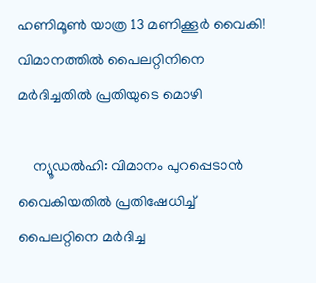ഹണിമൂണ്‍ യാത്ര 13 മണിക്കൂര്‍ വൈകി! വിമാനത്തില്‍ പൈലറ്റിനിനെ മര്‍ദിച്ചതില്‍ പ്രതിയുടെ മൊഴി

    ന്യൂഡല്‍ഹി: വിമാനം പുറപ്പെടാന്‍ വൈകിയതില്‍ പ്രതിഷേധിച്ച് പൈലറ്റിനെ മര്‍ദിച്ച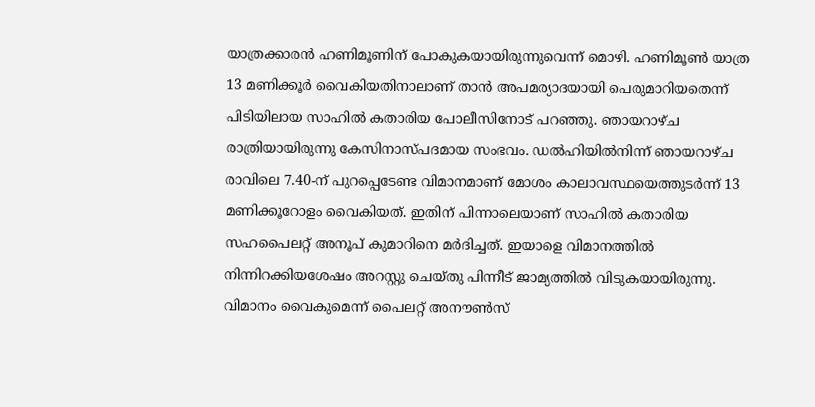യാത്രക്കാരന്‍ ഹണിമൂണിന് പോകുകയായിരുന്നുവെന്ന് മൊഴി. ഹണിമൂണ്‍ യാത്ര 13 മണിക്കൂര്‍ വൈകിയതിനാലാണ് താന്‍ അപമര്യാദയായി പെരുമാറിയതെന്ന് പിടിയിലായ സാഹില്‍ കതാരിയ പോലീസിനോട് പറഞ്ഞു. ഞായറാഴ്ച രാത്രിയായിരുന്നു കേസിനാസ്പദമായ സംഭവം. ഡല്‍ഹിയില്‍നിന്ന് ഞായറാഴ്ച രാവിലെ 7.40-ന് പുറപ്പെടേണ്ട വിമാനമാണ് മോശം കാലാവസ്ഥയെത്തുടര്‍ന്ന് 13 മണിക്കൂറോളം വൈകിയത്. ഇതിന് പിന്നാലെയാണ് സാഹില്‍ കതാരിയ സഹപൈലറ്റ് അനൂപ് കുമാറിനെ മര്‍ദിച്ചത്. ഇയാളെ വിമാനത്തില്‍ നിന്നിറക്കിയശേഷം അറസ്റ്റു ചെയ്തു പിന്നീട് ജാമ്യത്തില്‍ വിടുകയായിരുന്നു. വിമാനം വൈകുമെന്ന് പൈലറ്റ് അനൗണ്‍സ്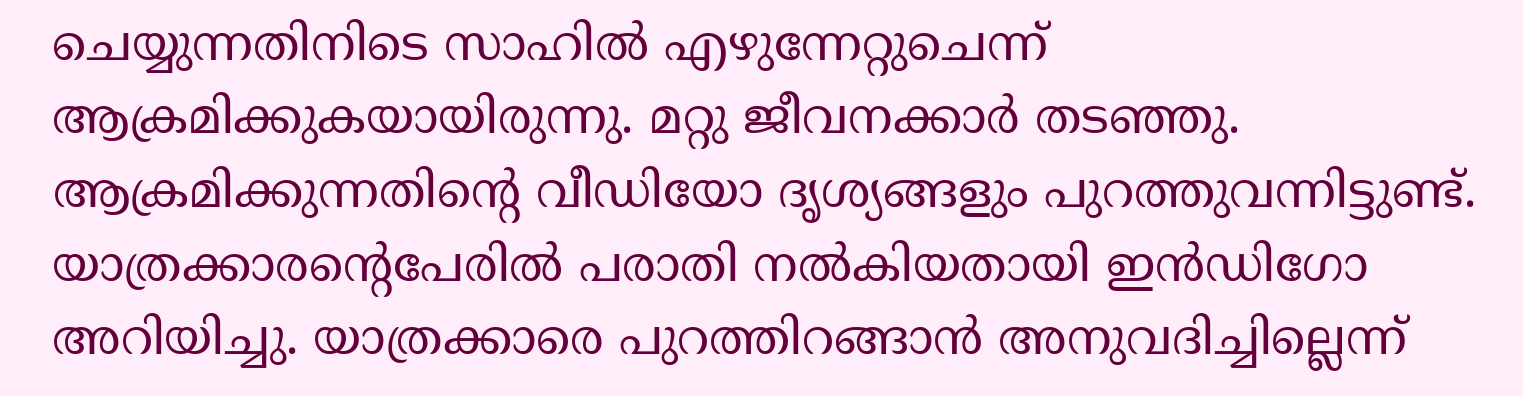ചെയ്യുന്നതിനിടെ സാഹില്‍ എഴുന്നേറ്റുചെന്ന് ആക്രമിക്കുകയായിരുന്നു. മറ്റു ജീവനക്കാര്‍ തടഞ്ഞു. ആക്രമിക്കുന്നതിന്റെ വീഡിയോ ദൃശ്യങ്ങളും പുറത്തുവന്നിട്ടുണ്ട്. യാത്രക്കാരന്റെപേരില്‍ പരാതി നല്‍കിയതായി ഇന്‍ഡിഗോ അറിയിച്ചു. യാത്രക്കാരെ പുറത്തിറങ്ങാന്‍ അനുവദിച്ചില്ലെന്ന്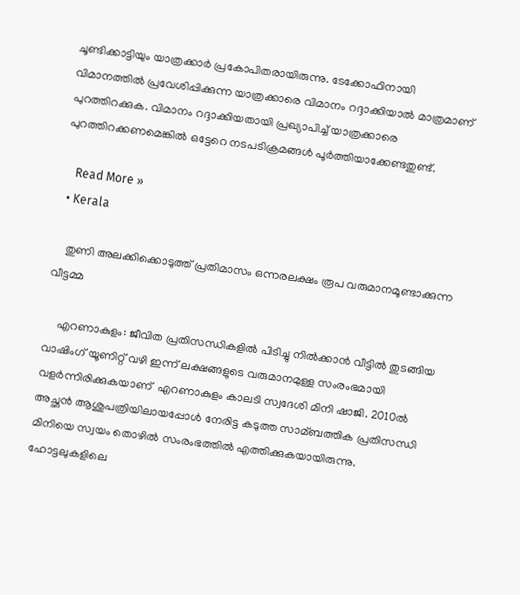ചൂണ്ടിക്കാട്ടിയും യാത്രക്കാര്‍ പ്രകോപിതരായിരുന്നു. ടേക്കോഫിനായി വിമാനത്തില്‍ പ്രവേശിപ്പിക്കുന്ന യാത്രക്കാരെ വിമാനം റദ്ദാക്കിയാല്‍ മാത്രമാണ് പുറത്തിറക്കുക. വിമാനം റദ്ദാക്കിയതായി പ്രഖ്യാപിച്ച് യാത്രക്കാരെ പുറത്തിറക്കണമെങ്കില്‍ ഒട്ടേറെ നടപടിക്രമങ്ങള്‍ പൂര്‍ത്തിയാക്കേണ്ടതുണ്ട്.

    Read More »
  • Kerala

    തുണി അലക്കിക്കൊടുത്ത് പ്രതിമാസം ഒന്നരലക്ഷം രൂപ വരുമാനമൂണ്ടാക്കുന്ന വീട്ടമ്മ

    എറണാകുളം: ജീവിത പ്രതിസന്ധികളില്‍ പിടിച്ചു നിൽക്കാൻ വീട്ടില്‍ തുടങ്ങിയ വാഷിംഗ് യൂണിറ്റ് വഴി ഇന്ന് ലക്ഷങ്ങളുടെ വരുമാനമുള്ള സംരംഭമായി വളര്‍ന്നിരിക്കുകയാണ്  എറണാകുളം കാലടി സ്വദേശി മിനി ഷാജി. 2010ല്‍ അച്ഛൻ ആശുപത്രിയിലായപ്പോള്‍ നേരിട്ട കടുത്ത സാമ്ബത്തിക പ്രതിസന്ധി മിനിയെ സ്വയം തൊഴില്‍ സംരംഭത്തില്‍ എത്തിക്കുകയായിരുന്നു. ഹോട്ടലുകളിലെ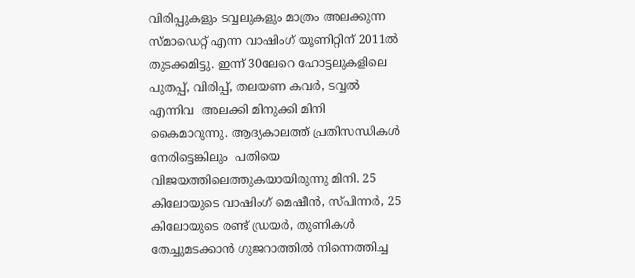വിരിപ്പുകളും ടവ്വലുകളും മാത്രം അലക്കുന്ന സ്‌മാഡെറ്റ് എന്ന വാഷിംഗ് യൂണിറ്റിന് 2011ല്‍ തുടക്കമിട്ടു. ഇന്ന് 30ലേറെ ഹോട്ടലുകളിലെ പുതപ്പ്, വിരിപ്പ്, തലയണ കവര്‍, ടവ്വല്‍ എന്നിവ  അലക്കി മിനുക്കി മിനി കൈമാറുന്നു. ആദ്യകാലത്ത് പ്രതിസന്ധികള്‍ നേരിട്ടെങ്കിലും  പതിയെ വിജയത്തിലെത്തുകയായിരുന്നു മിനി. 25 കിലോയുടെ വാഷിംഗ് മെഷീൻ, സ്പിന്നര്‍, 25 കിലോയുടെ രണ്ട് ഡ്രയര്‍, തുണികള്‍ തേച്ചുമടക്കാൻ ഗുജറാത്തില്‍ നിന്നെത്തിച്ച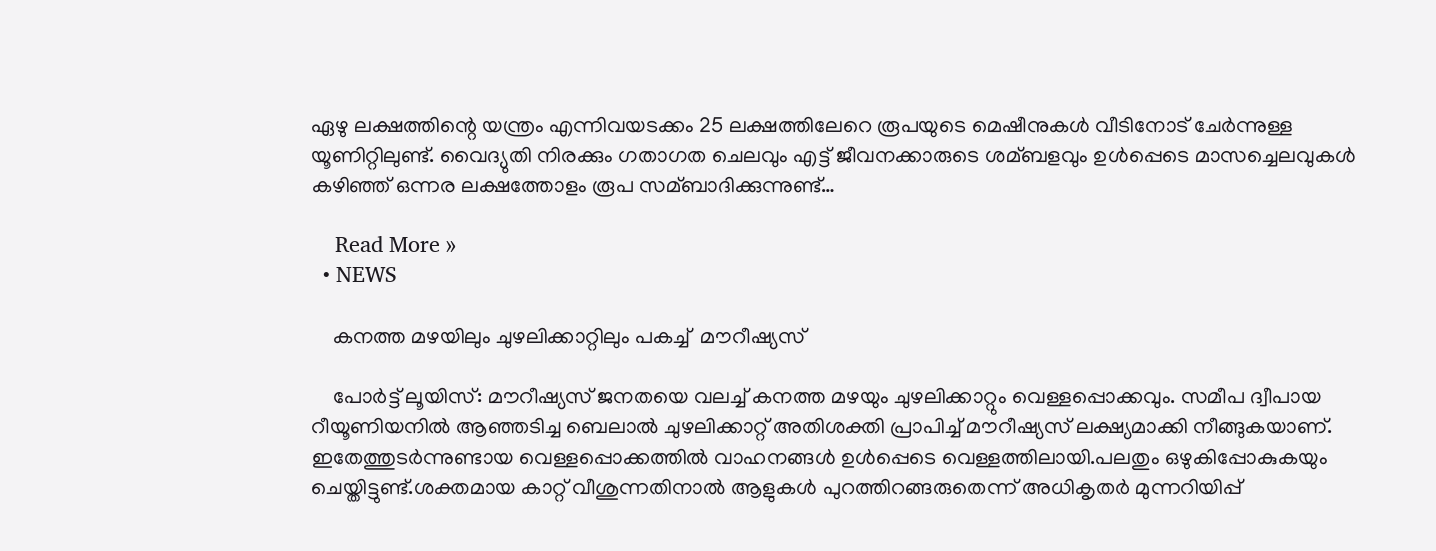ഏഴു ലക്ഷത്തിന്റെ യന്ത്രം എന്നിവയടക്കം 25 ലക്ഷത്തിലേറെ രൂപയുടെ മെഷീനുകള്‍ വീടിനോട് ചേര്‍ന്നുള്ള യൂണിറ്റിലുണ്ട്. വൈദ്യുതി നിരക്കും ഗതാഗത ചെലവും എട്ട് ജീവനക്കാരുടെ ശമ്ബളവും ഉള്‍പ്പെടെ മാസച്ചെലവുകള്‍ കഴിഞ്ഞ് ഒന്നര ലക്ഷത്തോളം രൂപ സമ്ബാദിക്കുന്നുണ്ട്…

    Read More »
  • NEWS

    കനത്ത മഴയിലും ചുഴലിക്കാറ്റിലും പകച്ച്  മൗറീഷ്യസ്

    പോർട്ട് ലൂയിസ്: മൗറീഷ്യസ് ജനതയെ വലച്ച് കനത്ത മഴയും ചുഴലിക്കാറ്റും വെള്ളപ്പൊക്കവും. സമീപ ദ്വീപായ റീയൂണിയനിൽ ആഞ്ഞടിച്ച ബെലാൽ ചുഴലിക്കാറ്റ് അതിശക്തി പ്രാപിച്ച് മൗറീഷ്യസ് ലക്ഷ്യമാക്കി നീങ്ങുകയാണ്.  ഇതേത്തുടർന്നുണ്ടായ വെള്ളപ്പൊക്കത്തിൽ വാഹനങ്ങൾ ഉൾപ്പെടെ വെള്ളത്തിലായി.പലതും ഒഴുകിപ്പോകുകയും ചെയ്തിട്ടുണ്ട്.ശക്തമായ കാറ്റ് വീശുന്നതിനാൽ ആളുകൾ പുറത്തിറങ്ങരുതെന്ന് അധികൃതർ മുന്നറിയിപ്പ്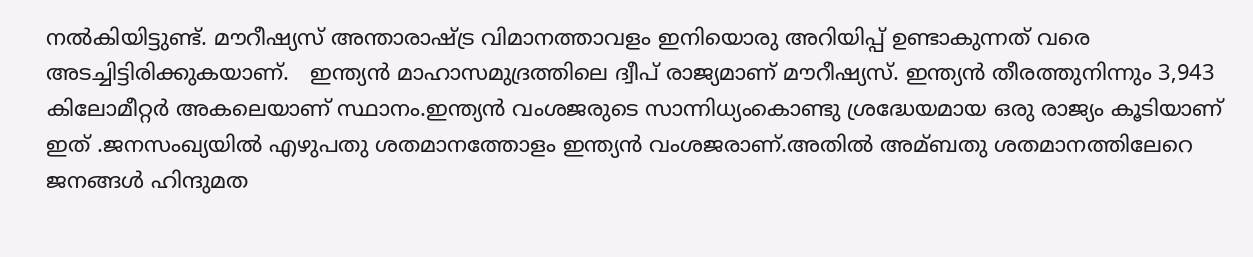നൽകിയിട്ടുണ്ട്. മൗറീഷ്യസ് അന്താരാഷ്ട്ര വിമാനത്താവളം ഇനിയൊരു അറിയിപ്പ് ഉണ്ടാകുന്നത് വരെ അടച്ചിട്ടിരിക്കുകയാണ്.   ഇന്ത്യൻ മാഹാസമുദ്രത്തിലെ ദ്വീപ് രാജ്യമാണ് മൗറീഷ്യസ്. ഇന്ത്യൻ തീരത്തുനിന്നും 3,943 കിലോമീറ്റര്‍ അകലെയാണ് സ്ഥാനം.ഇന്ത്യൻ വംശജരുടെ സാന്നിധ്യംകൊണ്ടു ശ്രദ്ധേയമായ ഒരു രാജ്യം കൂടിയാണ് ഇത് .ജനസംഖ്യയില്‍ എഴുപതു ശതമാനത്തോളം ഇന്ത്യൻ വംശജരാണ്.അതില്‍ അമ്ബതു ശതമാനത്തിലേറെ ജനങ്ങള്‍ ഹിന്ദുമത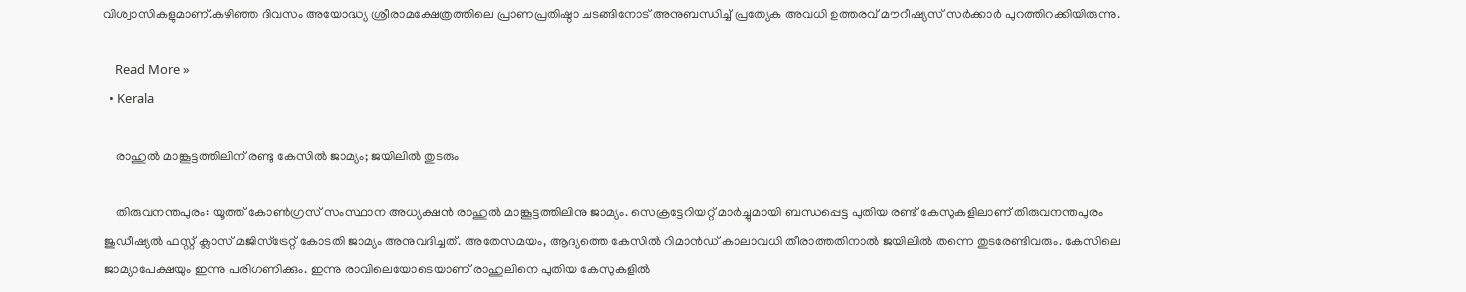വിശ്വാസികളുമാണ്.കഴിഞ്ഞ ദിവസം അയോദ്ധ്യ ശ്രീരാമക്ഷേത്രത്തിലെ പ്രാണപ്രതിഷ്ഠാ ചടങ്ങിനോട് അനുബന്ധിച്ച്‌ പ്രത്യേക അവധി ഉത്തരവ് മൗറീഷ്യസ് സര്‍ക്കാർ പുറത്തിറക്കിയിരുന്നു.

    Read More »
  • Kerala

    രാഹുല്‍ മാങ്കൂട്ടത്തിലിന് രണ്ടു കേസില്‍ ജാമ്യം; ജയിലില്‍ തുടരും

    തിരുവനന്തപുരം: യൂത്ത് കോണ്‍ഗ്രസ് സംസ്ഥാന അധ്യക്ഷന്‍ രാഹുല്‍ മാങ്കൂട്ടത്തിലിനു ജാമ്യം. സെക്രട്ടേറിയറ്റ് മാര്‍ച്ചുമായി ബന്ധപ്പെട്ട പുതിയ രണ്ട് കേസുകളിലാണ് തിരുവനന്തപുരം ജുഡീഷ്യല്‍ ഫസ്റ്റ് ക്ലാസ് മജിസ്‌ട്രേറ്റ് കോടതി ജാമ്യം അനുവദിച്ചത്. അതേസമയം, ആദ്യത്തെ കേസില്‍ റിമാന്‍ഡ് കാലാവധി തീരാത്തതിനാല്‍ ജയിലില്‍ തന്നെ തുടരേണ്ടിവരും. കേസിലെ ജാമ്യാപേക്ഷയും ഇന്നു പരിഗണിക്കും. ഇന്നു രാവിലെയോടെയാണ് രാഹുലിനെ പുതിയ കേസുകളില്‍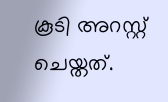കൂടി അറസ്റ്റ് ചെയ്തത്.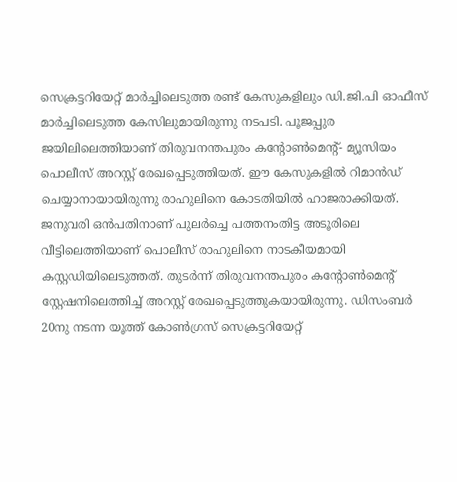സെക്രട്ടറിയേറ്റ് മാര്‍ച്ചിലെടുത്ത രണ്ട് കേസുകളിലും ഡി.ജി.പി ഓഫീസ് മാര്‍ച്ചിലെടുത്ത കേസിലുമായിരുന്നു നടപടി. പൂജപ്പുര ജയിലിലെത്തിയാണ് തിരുവനന്തപുരം കന്റോണ്‍മെന്റ്- മ്യൂസിയം പൊലീസ് അറസ്റ്റ് രേഖപ്പെടുത്തിയത്. ഈ കേസുകളില്‍ റിമാന്‍ഡ് ചെയ്യാനായായിരുന്നു രാഹുലിനെ കോടതിയില്‍ ഹാജരാക്കിയത്. ജനുവരി ഒന്‍പതിനാണ് പുലര്‍ച്ചെ പത്തനംതിട്ട അടൂരിലെ വീട്ടിലെത്തിയാണ് പൊലീസ് രാഹുലിനെ നാടകീയമായി കസ്റ്റഡിയിലെടുത്തത്. തുടര്‍ന്ന് തിരുവനന്തപുരം കന്റോണ്‍മെന്റ് സ്റ്റേഷനിലെത്തിച്ച് അറസ്റ്റ് രേഖപ്പെടുത്തുകയായിരുന്നു. ഡിസംബര്‍ 20നു നടന്ന യൂത്ത് കോണ്‍ഗ്രസ് സെക്രട്ടറിയേറ്റ്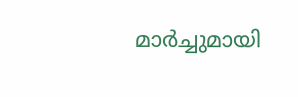മാര്‍ച്ചുമായി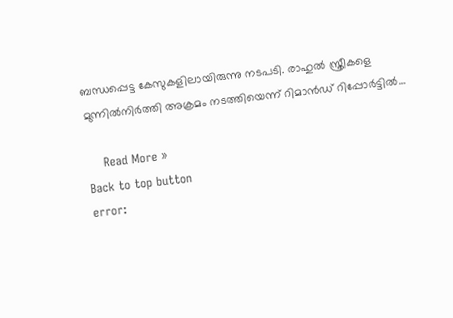ബന്ധപ്പെട്ട കേസുകളിലായിരുന്നു നടപടി. രാഹുല്‍ സ്ത്രീകളെ മുന്നില്‍നിര്‍ത്തി അക്രമം നടത്തിയെന്ന് റിമാന്‍ഡ് റിപ്പോര്‍ട്ടില്‍…

    Read More »
Back to top button
error: